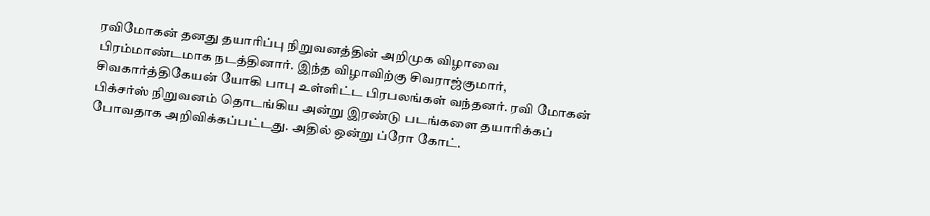ரவிமோகன் தனது தயாரிப்பு நிறுவனத்தின் அறிமுக விழாவை பிரம்மாண்டமாக நடத்தினார். இந்த விழாவிற்கு சிவராஜ்குமார், சிவகார்த்திகேயன் யோகி பாபு உள்ளிட்ட பிரபலங்கள் வந்தனர். ரவி மோகன் பிக்சர்ஸ் நிறுவனம் தொடங்கிய அன்று இரண்டு படங்களை தயாரிக்கப் போவதாக அறிவிக்கப்பட்டது. அதில் ஒன்று ப்ரோ கோட்.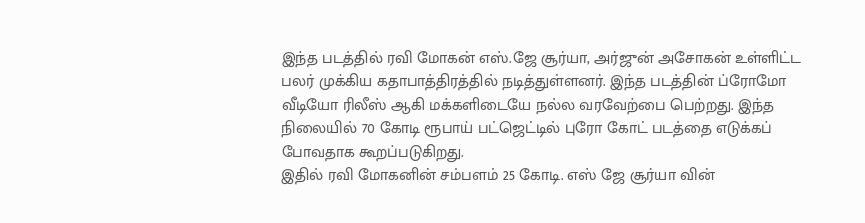இந்த படத்தில் ரவி மோகன் எஸ்.ஜே சூர்யா, அர்ஜுன் அசோகன் உள்ளிட்ட பலர் முக்கிய கதாபாத்திரத்தில் நடித்துள்ளனர். இந்த படத்தின் ப்ரோமோ வீடியோ ரிலீஸ் ஆகி மக்களிடையே நல்ல வரவேற்பை பெற்றது. இந்த நிலையில் 70 கோடி ரூபாய் பட்ஜெட்டில் புரோ கோட் படத்தை எடுக்கப் போவதாக கூறப்படுகிறது.
இதில் ரவி மோகனின் சம்பளம் 25 கோடி. எஸ் ஜே சூர்யா வின்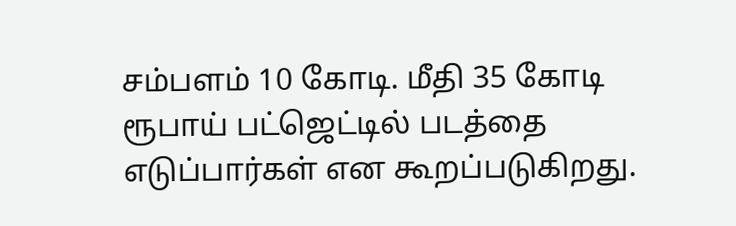சம்பளம் 10 கோடி. மீதி 35 கோடி ரூபாய் பட்ஜெட்டில் படத்தை எடுப்பார்கள் என கூறப்படுகிறது.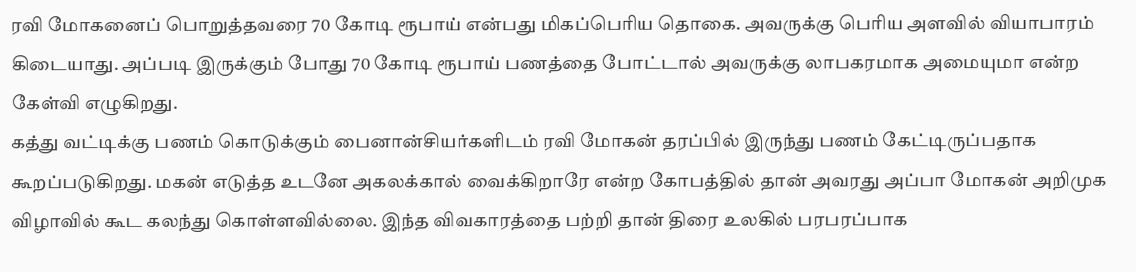ரவி மோகனைப் பொறுத்தவரை 70 கோடி ரூபாய் என்பது மிகப்பெரிய தொகை. அவருக்கு பெரிய அளவில் வியாபாரம் கிடையாது. அப்படி இருக்கும் போது 70 கோடி ரூபாய் பணத்தை போட்டால் அவருக்கு லாபகரமாக அமையுமா என்ற கேள்வி எழுகிறது.
கத்து வட்டிக்கு பணம் கொடுக்கும் பைனான்சியர்களிடம் ரவி மோகன் தரப்பில் இருந்து பணம் கேட்டிருப்பதாக கூறப்படுகிறது. மகன் எடுத்த உடனே அகலக்கால் வைக்கிறாரே என்ற கோபத்தில் தான் அவரது அப்பா மோகன் அறிமுக விழாவில் கூட கலந்து கொள்ளவில்லை. இந்த விவகாரத்தை பற்றி தான் திரை உலகில் பரபரப்பாக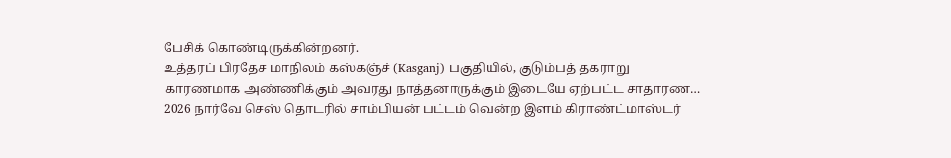பேசிக் கொண்டிருக்கின்றனர்.
உத்தரப் பிரதேச மாநிலம் கஸ்கஞ்ச் (Kasganj) பகுதியில், குடும்பத் தகராறு காரணமாக அண்ணிக்கும் அவரது நாத்தனாருக்கும் இடையே ஏற்பட்ட சாதாரண…
2026 நார்வே செஸ் தொடரில் சாம்பியன் பட்டம் வென்ற இளம் கிராண்ட்மாஸ்டர்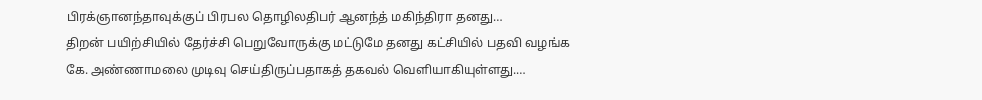பிரக்ஞானந்தாவுக்குப் பிரபல தொழிலதிபர் ஆனந்த் மகிந்திரா தனது…
திறன் பயிற்சியில் தேர்ச்சி பெறுவோருக்கு மட்டுமே தனது கட்சியில் பதவி வழங்க கே. அண்ணாமலை முடிவு செய்திருப்பதாகத் தகவல் வெளியாகியுள்ளது.…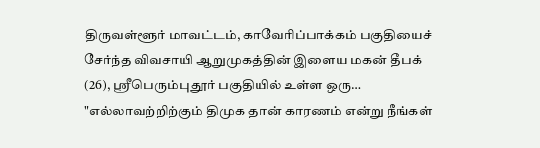திருவள்ளூர் மாவட்டம், காவேரிப்பாக்கம் பகுதியைச் சேர்ந்த விவசாயி ஆறுமுகத்தின் இளைய மகன் தீபக் (26), ஸ்ரீபெரும்புதூர் பகுதியில் உள்ள ஒரு…
"எல்லாவற்றிற்கும் திமுக தான் காரணம் என்று நீங்கள்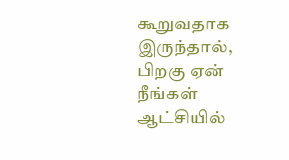கூறுவதாக இருந்தால், பிறகு ஏன் நீங்கள் ஆட்சியில்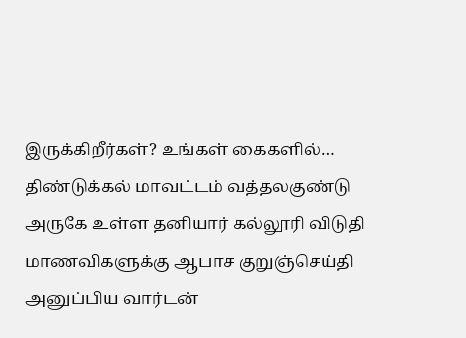இருக்கிறீர்கள்? உங்கள் கைகளில்…
திண்டுக்கல் மாவட்டம் வத்தலகுண்டு அருகே உள்ள தனியார் கல்லூரி விடுதி மாணவிகளுக்கு ஆபாச குறுஞ்செய்தி அனுப்பிய வார்டன்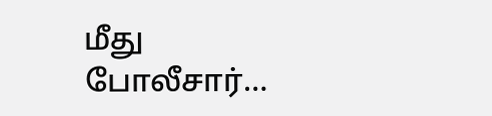மீது போலீசார்…